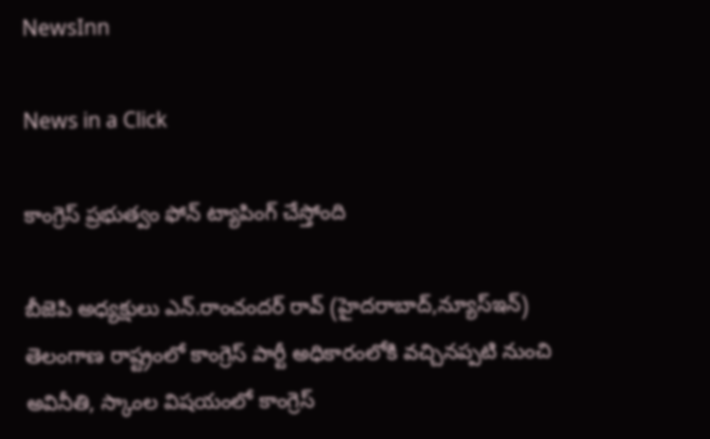NewsInn

News in a Click

కాంగ్రెస్ ప్ర‌భుత్వం ఫోన్ ట్యాపింగ్ చేస్తోంది

బీజెపి అధ్య‌క్షులు ఎన్.రాంచంద‌ర్ రావ్ (హైద‌రాబాద్,న్యూస్ఇన్‌) తెలంగాణ రాష్ట్రంలో కాంగ్రెస్ పార్టీ అధికారంలోకి వచ్చినప్పటి నుంచి అవినీతి, స్కాంల విషయంలో కాంగ్రెస్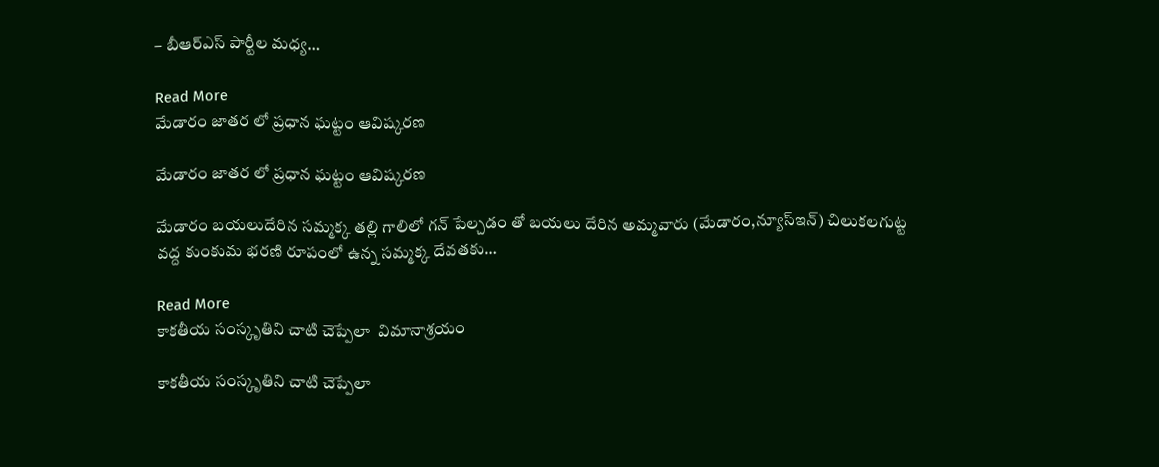– బీఆర్ఎస్ పార్టీల మధ్య…

Read More
మేడారం జాతర లో ప్రధాన ఘట్టం ఆవిష్కరణ

మేడారం జాతర లో ప్రధాన ఘట్టం ఆవిష్కరణ

మేడారం బయలుదేరిన సమ్మక్క తల్లి గాలిలో గన్ పేల్చడం తో బయలు దేరిన అమ్మవారు (మేడారం,న్యూస్ఇన్‌) చిలుకలగుట్ట వద్ద కుంకుమ భరణి రూపంలో ఉన్న సమ్మక్క దేవతకు…

Read More
కాక‌తీయ సంస్కృతిని చాటి చెప్పేలా  విమానాశ్ర‌యం

కాక‌తీయ సంస్కృతిని చాటి చెప్పేలా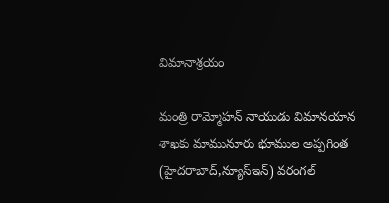విమానాశ్ర‌యం

మంత్రి రామ్మోహ‌న్ నాయుడు విమాన‌యాన శాఖ‌కు మామునూరు భూముల అప్ప‌గింత‌ (హైద‌రాబాద్,న్యూస్ఇన్‌) వరంగల్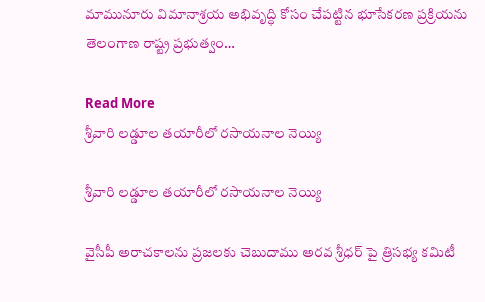మామునూరు విమానాశ్రయ అభివృద్ధి కోసం చేపట్టిన భూసేకరణ ప్రక్రియను తెలంగాణ రాష్ట్ర ప్రభుత్వం…

Read More
శ్రీవారి ల‌డ్డూల త‌యారీలో ర‌సాయ‌నాల నెయ్యి

శ్రీవారి ల‌డ్డూల త‌యారీలో ర‌సాయ‌నాల నెయ్యి

వైసీపీ అరాచకాలను ప్రజలకు చెబుదాము అర‌వ శ్రీధ‌ర్ పై త్రిస‌భ్య క‌మిటీ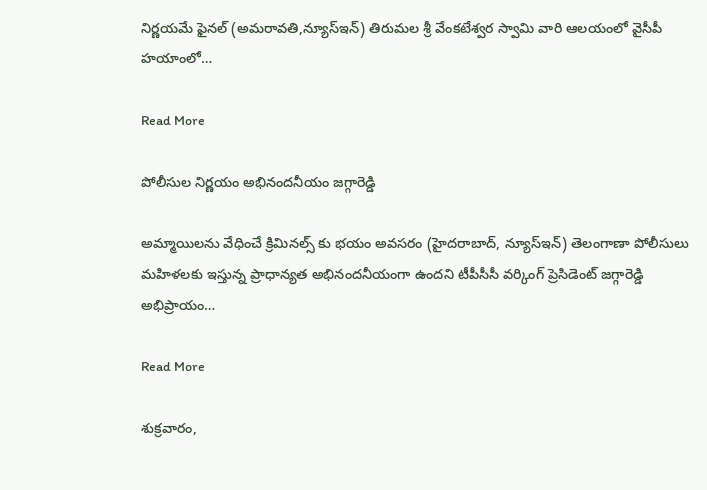నిర్ణ‌య‌మే ఫైన‌ల్ (అమ‌రావ‌తి,న్యూస్ఇన్‌) తిరుమల శ్రీ వేంకటేశ్వర స్వామి వారి ఆలయంలో వైసీపీ హయాంలో…

Read More

పోలీసుల నిర్ణ‌యం అభినంద‌నీయం జ‌గ్గారెడ్డి

అమ్మాయిల‌ను వేధించే క్రిమిన‌ల్స్ కు భ‌యం అవ‌స‌రం (హైద‌రాబాద్, న్యూస్ఇన్‌) తెలంగాణా పోలీసులు మ‌హిళ‌ల‌కు ఇస్తున్న ప్రాధాన్య‌త అభినంద‌నీయంగా ఉంద‌ని టీపీసీసీ వ‌ర్కింగ్ ప్రెసిడెంట్ జ‌గ్గారెడ్డి అభిప్రాయం…

Read More

శుక్రవారం,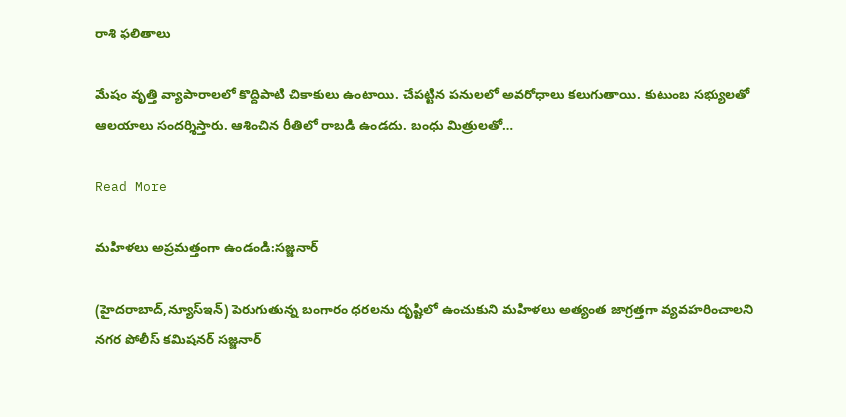రాశి ఫలితాలు

మేషం వృత్తి వ్యాపారాలలో కొద్దిపాటి చికాకులు ఉంటాయి. చేపట్టిన పనులలో అవరోధాలు కలుగుతాయి. కుటుంబ సభ్యులతో ఆలయాలు సందర్శిస్తారు. ఆశించిన రీతిలో రాబడి ఉండదు. బంధు మిత్రులతో…

Read More

మ‌హిళ‌లు అప్ర‌మ‌త్తంగా ఉండండి:స‌జ్జ‌నార్

(హైద‌రాబాద్,న్యూస్ఇన్‌) పెరుగుతున్న బంగారం ధ‌ర‌లను దృష్టిలో ఉంచుకుని మ‌హిళ‌లు అత్యంత జాగ్ర‌త్త‌గా వ్య‌వ‌హ‌రించాల‌ని న‌గ‌ర పోలీస్ క‌మిష‌న‌ర్ స‌జ్జ‌నార్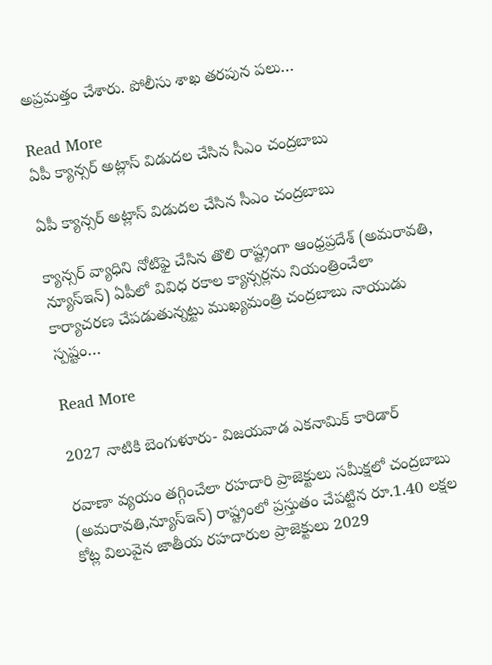అప్ర‌మ‌త్తం చేశారు. పోలీసు శాఖ త‌ర‌పున ప‌లు…

Read More
ఏపీ క్యాన్సర్ అట్లాస్ విడుదల చేసిన సీఎం చంద్రబాబు

ఏపీ క్యాన్సర్ అట్లాస్ విడుదల చేసిన సీఎం చంద్రబాబు

క్యాన్సర్ వ్యాధిని నోటిఫై చేసిన తొలి రాష్ట్రంగా ఆంధ్రప్రదేశ్ (అమరావతి, న్యూస్ఇన్‌) ఏపీలో వివిధ రకాల క్యాన్సర్లను నియంత్రించేలా కార్యాచరణ చేపడుతున్నట్టు ముఖ్యమంత్రి చంద్రబాబు నాయుడు స్పష్టం…

Read More

2027 నాటికి బెంగుళూరు- విజయవాడ ఎకనామిక్ కారిడార్

రవాణా వ్యయం తగ్గించేలా రహదారి ప్రాజెక్టులు స‌మీక్ష‌లో చంద్రబాబు (అమరావతి,న్యూస్ఇన్‌) రాష్ట్రంలో ప్రస్తుతం చేపట్టిన రూ.1.40 లక్షల కోట్ల విలువైన జాతీయ రహదారుల ప్రాజెక్టులు 2029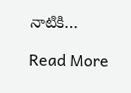నాటికి…

Read More